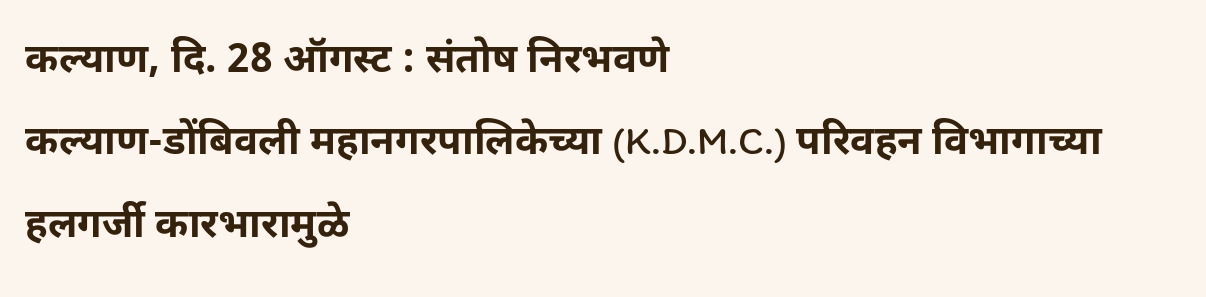कल्याण, दि. 28 ऑगस्ट : संतोष निरभवणे
कल्याण-डोंबिवली महानगरपालिकेच्या (K.D.M.C.) परिवहन विभागाच्या हलगर्जी कारभारामुळे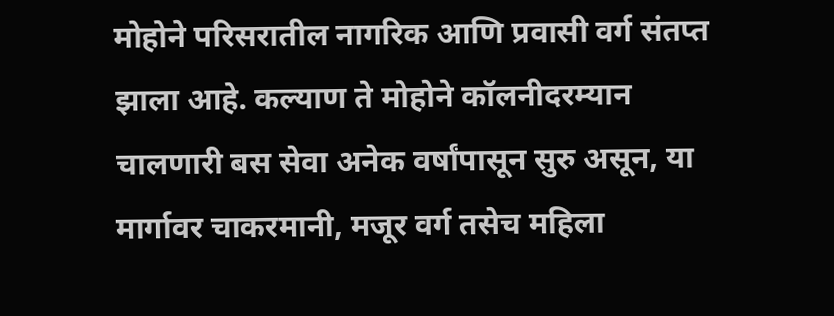मोहोने परिसरातील नागरिक आणि प्रवासी वर्ग संतप्त झाला आहे. कल्याण ते मोहोने कॉलनीदरम्यान चालणारी बस सेवा अनेक वर्षांपासून सुरु असून, या मार्गावर चाकरमानी, मजूर वर्ग तसेच महिला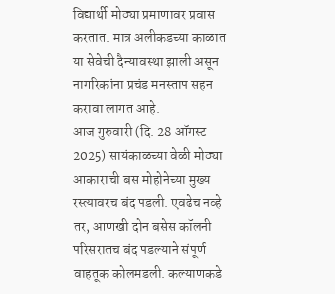विद्यार्थी मोठ्या प्रमाणावर प्रवास करतात. मात्र अलीकडच्या काळात या सेवेची दैन्यावस्था झाली असून नागरिकांना प्रचंड मनस्ताप सहन करावा लागत आहे.
आज गुरुवारी (दि. 28 ऑगस्ट 2025) सायंकाळच्या वेळी मोठ्या आकाराची बस मोहोनेच्या मुख्य रस्त्यावरच बंद पडली. एवढेच नव्हे तर, आणखी दोन बसेस कॉलनी परिसरातच बंद पडल्याने संपूर्ण वाहतूक कोलमडली. कल्याणकडे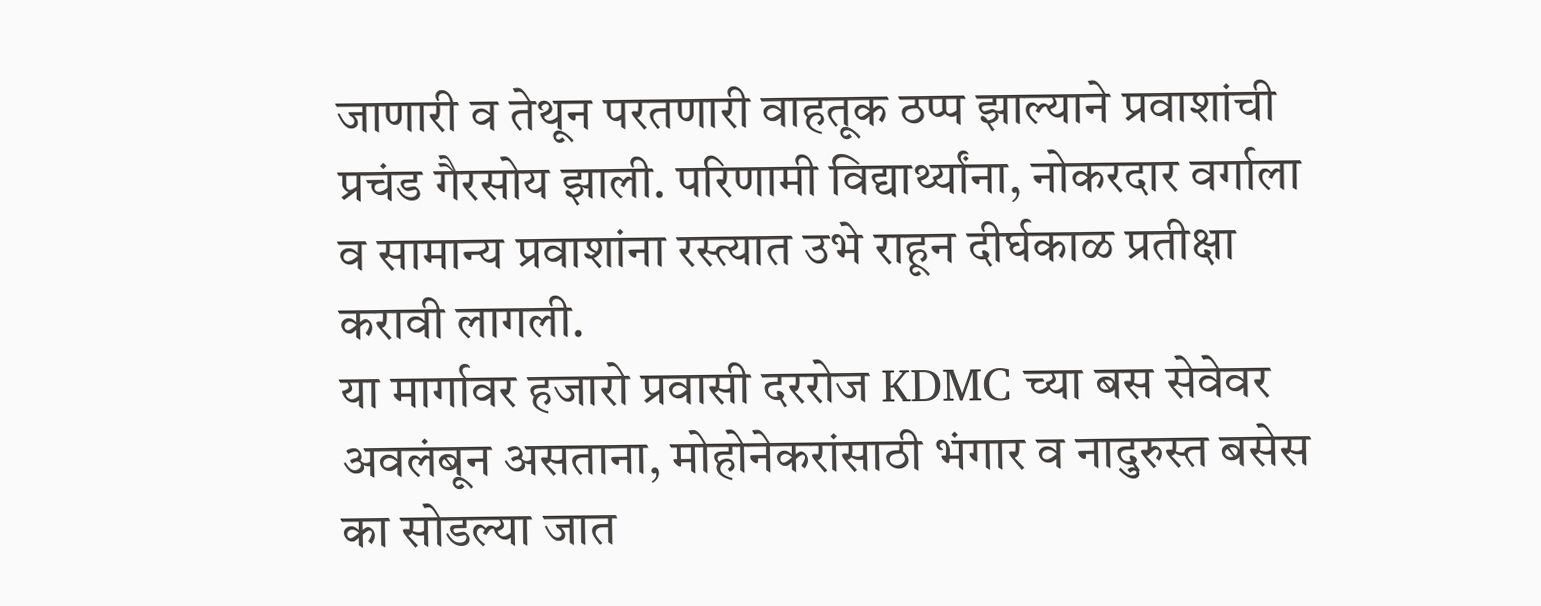जाणारी व तेथून परतणारी वाहतूक ठप्प झाल्याने प्रवाशांची प्रचंड गैरसोय झाली. परिणामी विद्यार्थ्यांना, नोकरदार वर्गाला व सामान्य प्रवाशांना रस्त्यात उभे राहून दीर्घकाळ प्रतीक्षा करावी लागली.
या मार्गावर हजारो प्रवासी दररोज KDMC च्या बस सेवेवर अवलंबून असताना, मोहोनेकरांसाठी भंगार व नादुरुस्त बसेस का सोडल्या जात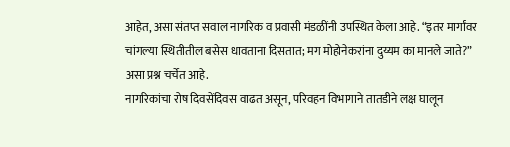आहेत, असा संतप्त सवाल नागरिक व प्रवासी मंडळींनी उपस्थित केला आहे. “इतर मार्गांवर चांगल्या स्थितीतील बसेस धावताना दिसतात; मग मोहोनेकरांना दुय्यम का मानले जाते?” असा प्रश्न चर्चेत आहे.
नागरिकांचा रोष दिवसेंदिवस वाढत असून, परिवहन विभागाने तातडीने लक्ष घालून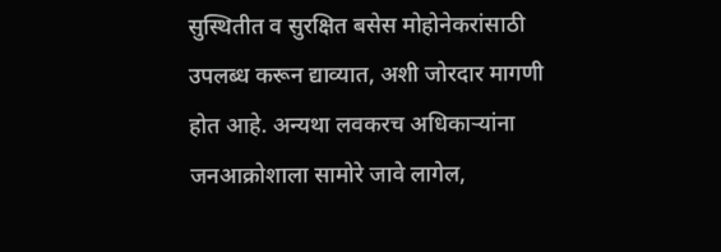सुस्थितीत व सुरक्षित बसेस मोहोनेकरांसाठी उपलब्ध करून द्याव्यात, अशी जोरदार मागणी होत आहे. अन्यथा लवकरच अधिकाऱ्यांना जनआक्रोशाला सामोरे जावे लागेल,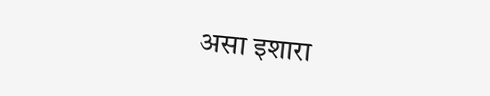असा इशारा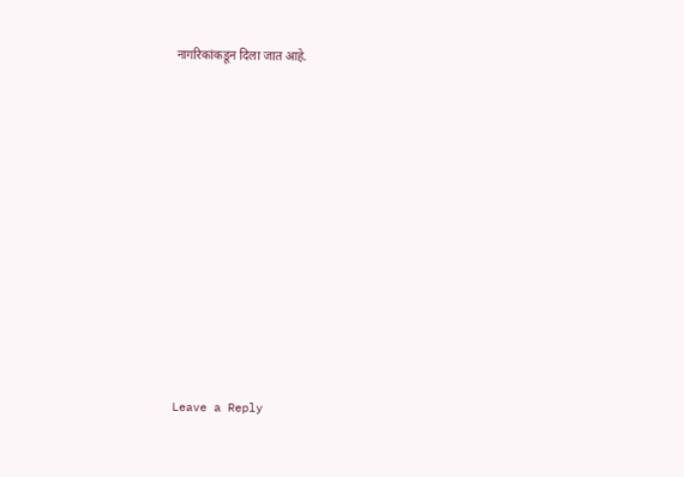नागरिकांकडून दिला जात आहे.













Leave a Reply